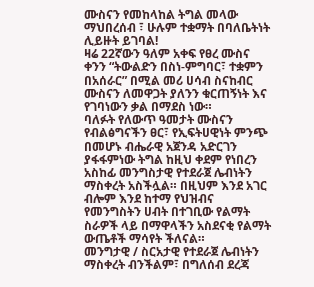ሙስናን የመከላከል ትግል መላው ማህበረሰብ ፣ ሁሉም ተቋማት በባለቤትነት ሊይዙት ይገባል!
ዛሬ 22ኛውን ዓለም አቀፍ የፀረ ሙስና ቀንን “ትውልድን በስነ-ምግባር፣ ተቋምን በአሰራር” በሚል መሪ ሀሳብ ስናከብር ሙስናን ለመዋጋት ያለንን ቁርጠኝነት እና የገባነውን ቃል በማደስ ነው።
ባለፉት የለውጥ ዓመታት ሙስናን የብልፅግናችን ፀር፣ የኢፍትሀዊነት ምንጭ በመሆኑ ብሔራዊ አጀንዳ አድርገን ያፋፋምነው ትግል ከዚህ ቀደም የነበረን አስከፊ መንግስታዊ የተደራጀ ሌብነትን ማስቀረት አስችሏል። በዚህም እንደ አገር ብሎም እንደ ከተማ የህዝብና የመንግስትን ሀብት በተገቢው የልማት ስራዎች ላይ በማዋላችን አስደናቂ የልማት ውጤቶች ማሳየት ችለናል።
መንግታዊ / ስርአታዊ የተደራጀ ሌብነትን ማስቀረት ብንችልም፣ በግለሰብ ደረጃ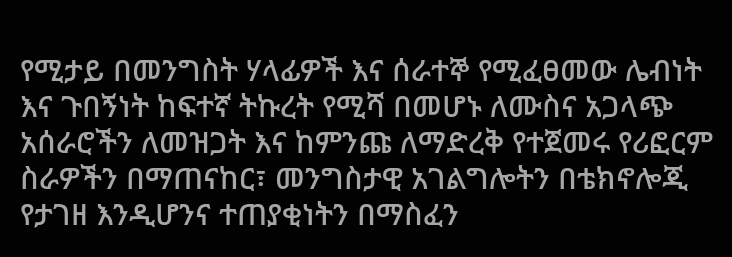የሚታይ በመንግስት ሃላፊዎች እና ሰራተኞ የሚፈፀመው ሌብነት እና ጉበኝነት ከፍተኛ ትኩረት የሚሻ በመሆኑ ለሙስና አጋላጭ አሰራሮችን ለመዝጋት እና ከምንጩ ለማድረቅ የተጀመሩ የሪፎርም ስራዎችን በማጠናከር፣ መንግስታዊ አገልግሎትን በቴክኖሎጂ የታገዘ እንዲሆንና ተጠያቂነትን በማስፈን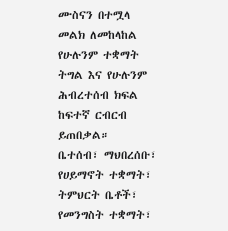ሙስናን በተሟላ መልክ ለመከላከል የሁሉንም ተቋማት ትግል እና የሁሉንም ሕብረተሰብ ክፍል ከፍተኛ ርብርብ ይጠበቃል።
ቤተሰብ፣ ማህበረሰቡ፣ የሀይማኖት ተቋማት፣ ትምህርት ቤቶች፣ የመንግስት ተቋማት፣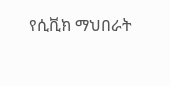የሲቪክ ማህበራት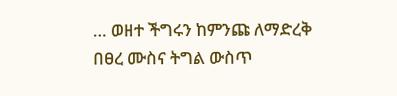… ወዘተ ችግሩን ከምንጩ ለማድረቅ በፀረ ሙስና ትግል ውስጥ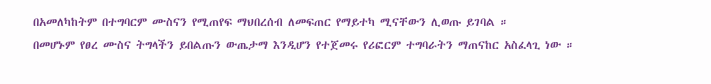በአመለካከትም በተግባርም ሙስናን የሚጠየፍ ማህበረሰብ ለመፍጠር የማይተካ ሚናቸውን ሊወጡ ይገባል ።
በመሆኑም የፀረ ሙስና ትግላችን ይበልጡን ውጤታማ እንዲሆን የተጀመሩ የሪፎርም ተግባራትን ማጠናከር አስፈላጊ ነው ።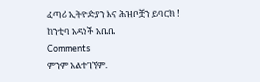ፈጣሪ ኢትዮዽያን እና ሕዝቦቿን ይባርክ !
ከንቲባ አዳነች አቤቤ
Comments
ምንም አልተገኘም.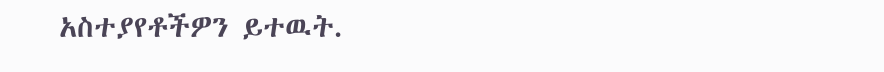አስተያየቶችዎን ይተዉት.